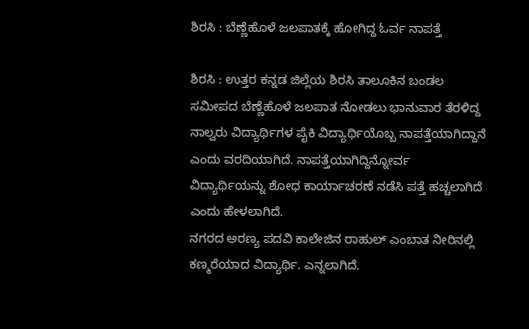ಶಿರಸಿ : ಬೆಣ್ಣೆಹೊಳೆ ಜಲಪಾತಕ್ಕೆ ಹೋಗಿದ್ದ ಓರ್ವ ನಾಪತ್ತೆ

ಶಿರಸಿ : ಉತ್ತರ ಕನ್ನಡ ಜಿಲ್ಲೆಯ ಶಿರಸಿ ತಾಲೂಕಿನ ಬಂಡಲ ಸಮೀಪದ ಬೆಣ್ಣೆಹೊಳೆ ಜಲಪಾತ ನೋಡಲು ಭಾನುವಾರ ತೆರಳಿದ್ದ ನಾಲ್ವರು ವಿದ್ಯಾರ್ಥಿಗಳ ಪೈಕಿ ವಿದ್ಯಾರ್ಥಿಯೊಬ್ಬ ನಾಪತ್ತೆಯಾಗಿದ್ದಾನೆ ಎಂದು ವರದಿಯಾಗಿದೆ. ನಾಪತ್ತೆಯಾಗಿದ್ದಿನ್ನೋರ್ವ ವಿದ್ಯಾರ್ಥಿಯನ್ನು ಶೋಧ ಕಾರ್ಯಾಚರಣೆ ನಡೆಸಿ ಪತ್ತೆ ಹಚ್ಚಲಾಗಿದೆ ಎಂದು ಹೇಳಲಾಗಿದೆ.
ನಗರದ ಅರಣ್ಯ ಪದವಿ ಕಾಲೇಜಿನ ರಾಹುಲ್ ಎಂಬಾತ ನೀರಿನಲ್ಲಿ ಕಣ್ಮರೆಯಾದ ವಿದ್ಯಾರ್ಥಿ. ಎನ್ನಲಾಗಿದೆ.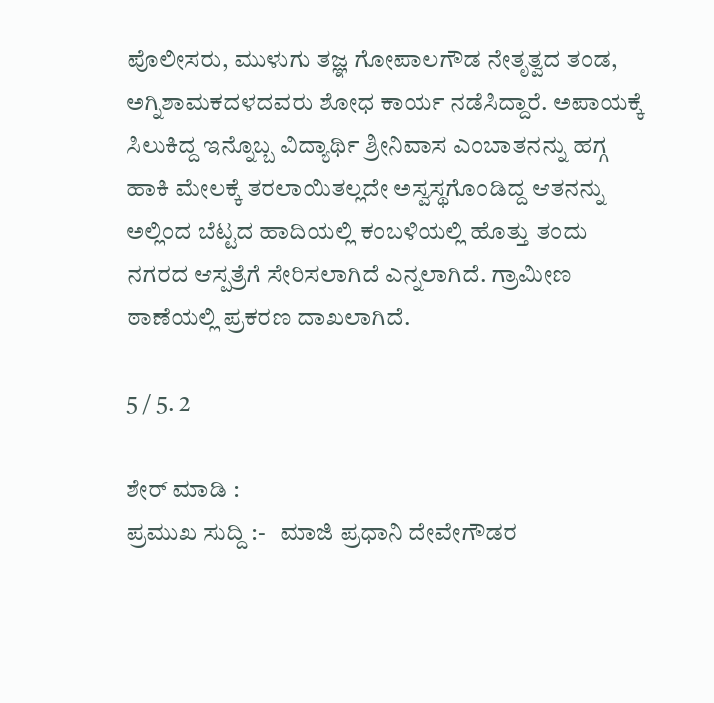ಪೊಲೀಸರು, ಮುಳುಗು ತಜ್ಞ ಗೋಪಾಲಗೌಡ ನೇತೃತ್ವದ ತಂಡ, ಅಗ್ನಿಶಾಮಕದಳದವರು ಶೋಧ ಕಾರ್ಯ ನಡೆಸಿದ್ದಾರೆ. ಅಪಾಯಕ್ಕೆ ಸಿಲುಕಿದ್ದ ಇನ್ನೊಬ್ಬ ವಿದ್ಯಾರ್ಥಿ ಶ್ರೀನಿವಾಸ ಎಂಬಾತನನ್ನು ಹಗ್ಗ ಹಾಕಿ ಮೇಲಕ್ಕೆ ತರಲಾಯಿತಲ್ಲದೇ ಅಸ್ವಸ್ಥಗೊಂಡಿದ್ದ ಆತನನ್ನು ಅಲ್ಲಿಂದ ಬೆಟ್ಟದ ಹಾದಿಯಲ್ಲಿ ಕಂಬಳಿಯಲ್ಲಿ ಹೊತ್ತು ತಂದು ನಗರದ ಆಸ್ಪತ್ರೆಗೆ ಸೇರಿಸಲಾಗಿದೆ ಎನ್ನಲಾಗಿದೆ. ಗ್ರಾಮೀಣ ಠಾಣೆಯಲ್ಲಿ ಪ್ರಕರಣ ದಾಖಲಾಗಿದೆ.

5 / 5. 2

ಶೇರ್ ಮಾಡಿ :
ಪ್ರಮುಖ ಸುದ್ದಿ :-   ಮಾಜಿ ಪ್ರಧಾನಿ ದೇವೇಗೌಡರ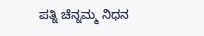ಪತ್ನಿ ಚೆನ್ನಮ್ಮ ನಿಧನ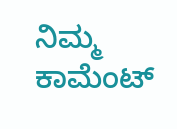ನಿಮ್ಮ ಕಾಮೆಂಟ್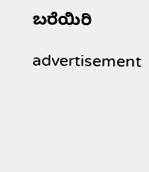ಬರೆಯಿರಿ

advertisement